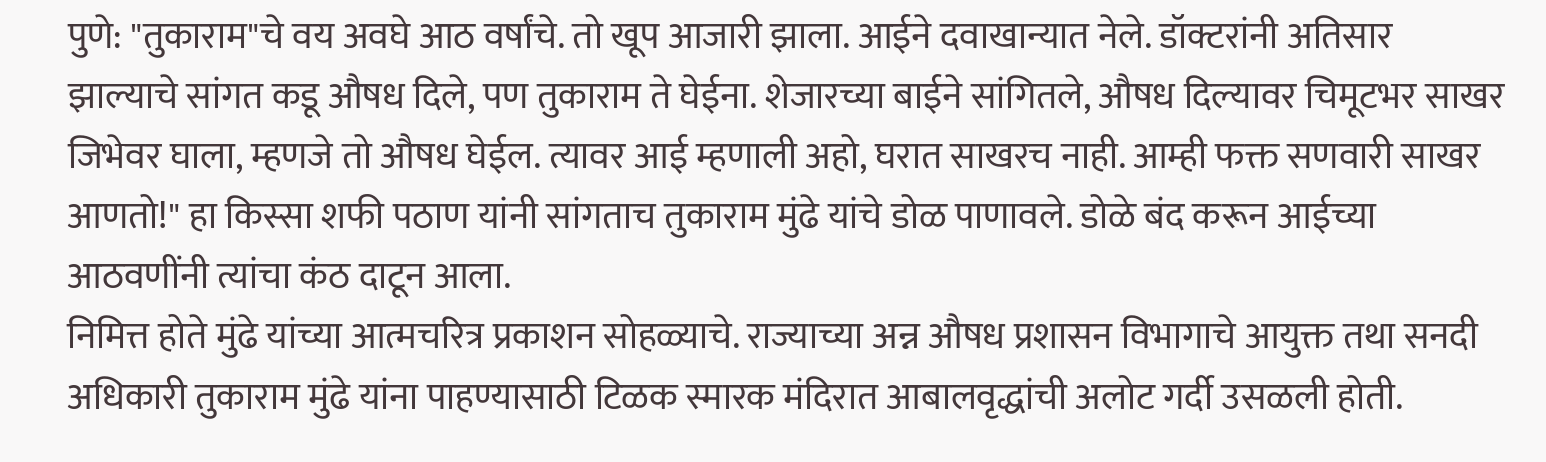पुणे: "तुकाराम"चे वय अवघे आठ वर्षांचे. तो खूप आजारी झाला. आईने दवाखान्यात नेले. डॉक्टरांनी अतिसार झाल्याचे सांगत कडू औषध दिले, पण तुकाराम ते घेईना. शेजारच्या बाईने सांगितले, औषध दिल्यावर चिमूटभर साखर जिभेवर घाला, म्हणजे तो औषध घेईल. त्यावर आई म्हणाली अहो, घरात साखरच नाही. आम्ही फक्त सणवारी साखर आणतो!" हा किस्सा शफी पठाण यांनी सांगताच तुकाराम मुंढे यांचे डोळ पाणावले. डोळे बंद करून आईच्या आठवणींनी त्यांचा कंठ दाटून आला.
निमित्त होते मुंढे यांच्या आत्मचरित्र प्रकाशन सोहळ्याचे. राज्याच्या अन्न औषध प्रशासन विभागाचे आयुक्त तथा सनदी अधिकारी तुकाराम मुंढे यांना पाहण्यासाठी टिळक स्मारक मंदिरात आबालवृद्धांची अलोट गर्दी उसळली होती.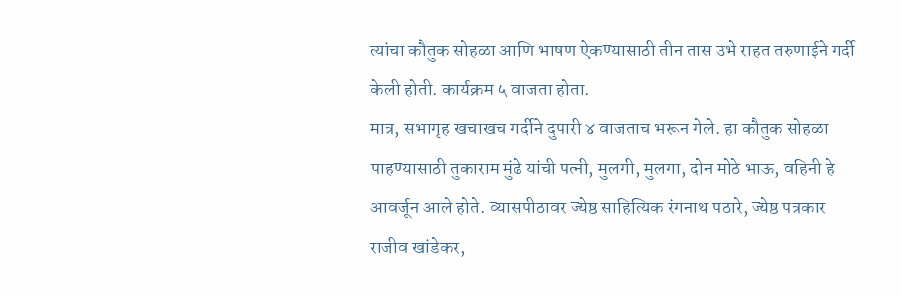त्यांचा कौतुक सोहळा आणि भाषण ऐकण्यासाठी तीन तास उभे राहत तरुणाईने गर्दी केली होती. कार्यक्रम ५ वाजता होता.
मात्र, सभागृह खचाखच गर्दीने दुपारी ४ वाजताच भरून गेले. हा कौतुक सोहळा पाहण्यासाठी तुकाराम मुंढे यांची पत्नी, मुलगी, मुलगा, दोन मोठे भाऊ, वहिनी हे आवर्जून आले होते. व्यासपीठावर ज्येष्ठ साहित्यिक रंगनाथ पठारे, ज्येष्ठ पत्रकार राजीव खांडेकर,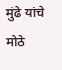मुंढे यांचे मोठे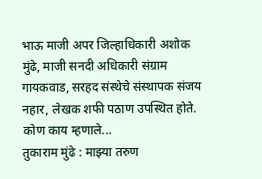भाऊ माजी अपर जिल्हाधिकारी अशोक मुंढे, माजी सनदी अधिकारी संग्राम गायकवाड, सरहद संस्थेचे संस्थापक संजय नहार, लेखक शफी पठाण उपस्थित होते.
कोण काय म्हणाले...
तुकाराम मुंढे : माझ्या तरुण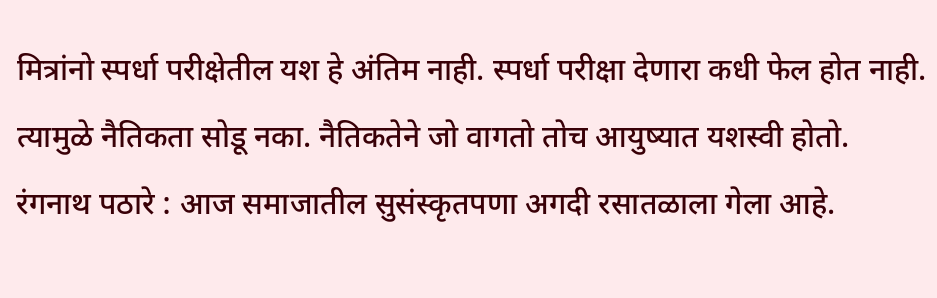मित्रांनो स्पर्धा परीक्षेतील यश हे अंतिम नाही. स्पर्धा परीक्षा देणारा कधी फेल होत नाही. त्यामुळे नैतिकता सोडू नका. नैतिकतेने जो वागतो तोच आयुष्यात यशस्वी होतो.
रंगनाथ पठारे : आज समाजातील सुसंस्कृतपणा अगदी रसातळाला गेला आहे.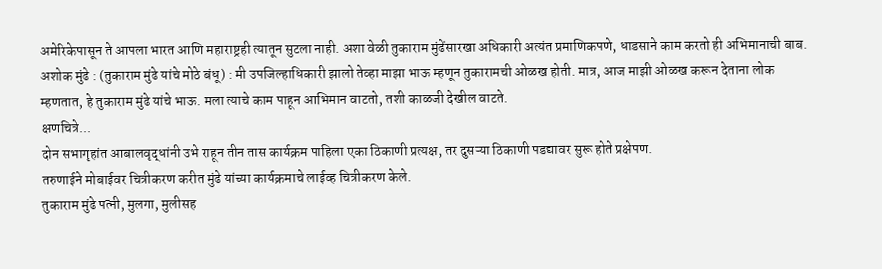अमेरिकेपासून ते आपला भारत आणि महाराष्ट्रही त्यातून सुटला नाही. अशा वेळी तुकाराम मुंढेंसारखा अधिकारी अत्यंत प्रमाणिकपणे, धाडसाने काम करतो ही अभिमानाची बाब.
अशोक मुंढे : (तुकाराम मुंढे यांचे मोठे बंधू) : मी उपजिल्हाधिकारी झालो तेव्हा माझा भाऊ म्हणून तुकारामची ओळख होती. मात्र, आज माझी ओळख करून देताना लोक म्हणतात, हे तुकाराम मुंढे यांचे भाऊ. मला त्याचे काम पाहून आभिमान वाटतो, तशी काळजी देखील वाटते.
क्षणचित्रे...
दोन सभागृहांत आबालवृद्धांनी उभे राहून तीन तास कार्यक्रम पाहिला एका ठिकाणी प्रत्यक्ष, तर दुसऱ्या ठिकाणी पडद्यावर सुरू होते प्रक्षेपण.
तरुणाईने मोबाईवर चित्रीकरण करीत मुंढे यांच्या कार्यक्रमाचे लाईव्ह चित्रीकरण केले.
तुकाराम मुंढे पत्नी, मुलगा, मुलीसह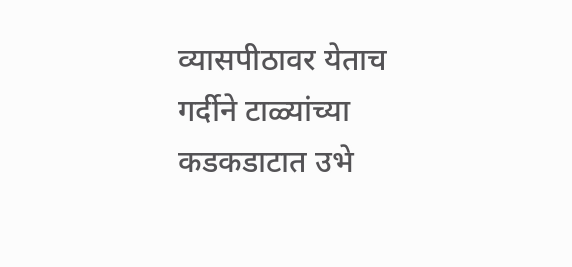व्यासपीठावर येताच गर्दीने टाळ्यांच्या कडकडाटात उभे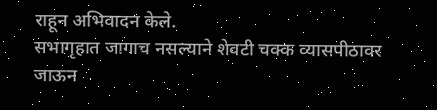राहून अभिवादन केले.
सभागृहात जागाच नसल्याने शेवटी चक्क व्यासपीठावर जाऊन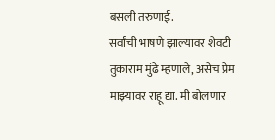बसली तरुणाई.
सर्वांची भाषणे झाल्यावर शेवटी तुकाराम मुंढे म्हणाले, असेच प्रेम माझ्यावर राहू द्या. मी बोलणार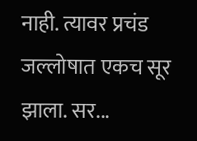नाही. त्यावर प्रचंड जल्लोषात एकच सूर झाला. सर...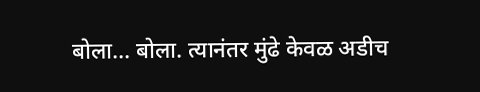बोला... बोला. त्यानंतर मुंढे केवळ अडीच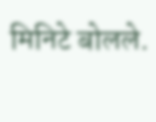मिनिटे बोलले.